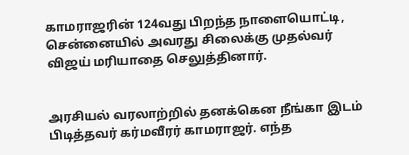காமராஜரின் 124வது பிறந்த நாளையொட்டி, சென்னையில் அவரது சிலைக்கு முதல்வர் விஜய் மரியாதை செலுத்தினார்.


அரசியல் வரலாற்றில் தனக்கென நீங்கா இடம் பிடித்தவர் கர்மவீரர் காமராஜர். எந்த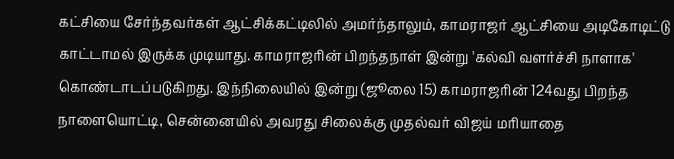கட்சியை சேர்ந்தவர்கள் ஆட்சிக்கட்டிலில் அமர்ந்தாலும், காமராஜர் ஆட்சியை அடிகோடிட்டு காட்டாமல் இருக்க முடியாது. காமராஜரின் பிறந்தநாள் இன்று 'கல்வி வளர்ச்சி நாளாக' கொண்டாடப்படுகிறது. இந்நிலையில் இன்று (ஜூலை 15) காமராஜரின் 124வது பிறந்த நாளையொட்டி, சென்னையில் அவரது சிலைக்கு முதல்வர் விஜய் மரியாதை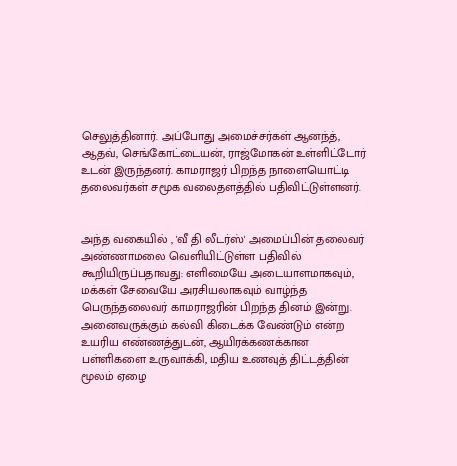செலுத்தினார். அப்போது அமைச்சர்கள் ஆனந்த், ஆதவ், செங்கோட்டையன், ராஜ்மோகன் உள்ளிட்டோர் உடன் இருந்தனர். காமராஜர் பிறந்த நாளையொட்டி தலைவர்கள் சமூக வலைதளத்தில் பதிவிட்டுள்ளனர்.


அந்த வகையில் , 'வீ தி லீடர்ஸ்' அமைப்பின் தலைவர் அண்ணாமலை வெளியிட்டுள்ள பதிவில் கூறியிருப்பதாவது: எளிமையே அடையாளமாகவும், மக்கள் சேவையே அரசியலாகவும் வாழ்ந்த பெருந்தலைவர் காமராஜரின் பிறந்த தினம் இன்று. அனைவருக்கும் கல்வி கிடைக்க வேண்டும் என்ற உயரிய எண்ணத்துடன், ஆயிரக்கணக்கான பள்ளிகளை உருவாக்கி, மதிய உணவுத் திட்டத்தின் மூலம் ஏழை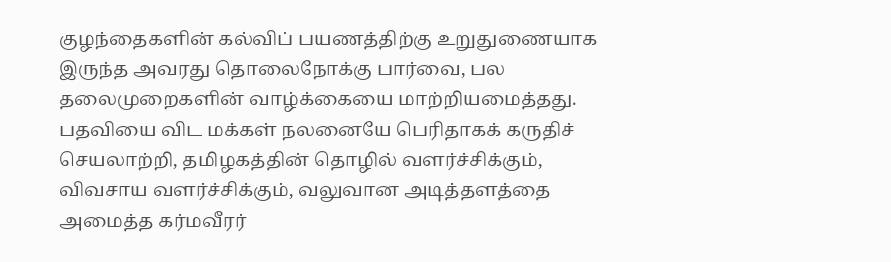குழந்தைகளின் கல்விப் பயணத்திற்கு உறுதுணையாக இருந்த அவரது தொலைநோக்கு பார்வை, பல தலைமுறைகளின் வாழ்க்கையை மாற்றியமைத்தது. பதவியை விட மக்கள் நலனையே பெரிதாகக் கருதிச் செயலாற்றி, தமிழகத்தின் தொழில் வளர்ச்சிக்கும், விவசாய வளர்ச்சிக்கும், வலுவான அடித்தளத்தை அமைத்த கர்மவீரர்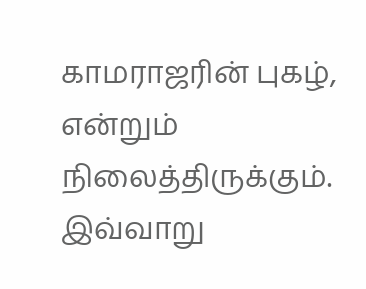காமராஜரின் புகழ், என்றும் நிலைத்திருக்கும். இவ்வாறு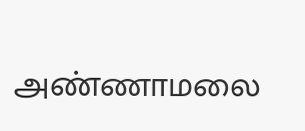அண்ணாமலை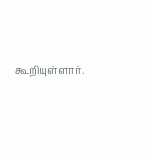கூறியுள்ளார்.